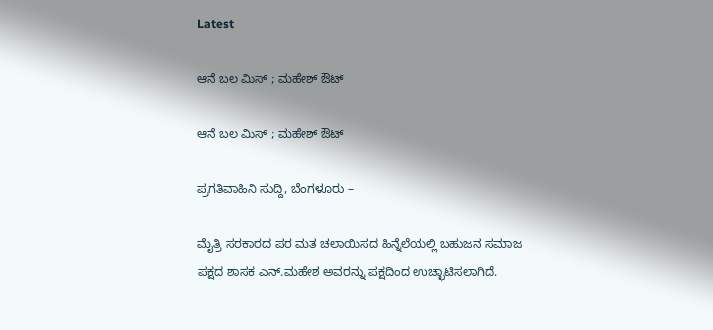Latest

ಆನೆ ಬಲ ಮಿಸ್ ; ಮಹೇಶ್ ಔಟ್

ಆನೆ ಬಲ ಮಿಸ್ ; ಮಹೇಶ್ ಔಟ್

ಪ್ರಗತಿವಾಹಿನಿ ಸುದ್ದಿ, ಬೆಂಗಳೂರು –

ಮೈತ್ರಿ ಸರಕಾರದ ಪರ ಮತ ಚಲಾಯಿಸದ ಹಿನ್ನೆಲೆಯಲ್ಲಿ ಬಹುಜನ ಸಮಾಜ ಪಕ್ಷದ ಶಾಸಕ ಎನ್.ಮಹೇಶ ಅವರನ್ನು ಪಕ್ಷದಿಂದ ಉಚ್ಛಾಟಿಸಲಾಗಿದೆ.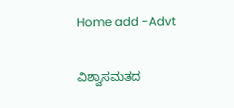Home add -Advt

ವಿಶ್ವಾಸಮತದ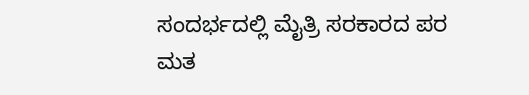ಸಂದರ್ಭದಲ್ಲಿ ಮೈತ್ರಿ ಸರಕಾರದ ಪರ ಮತ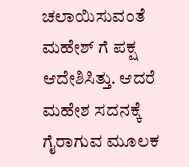ಚಲಾಯಿಸುವಂತೆ ಮಹೇಶ್ ಗೆ ಪಕ್ಷ ಆದೇಶಿಸಿತ್ತು. ಆದರೆ ಮಹೇಶ ಸದನಕ್ಕೆ ಗೈರಾಗುವ ಮೂಲಕ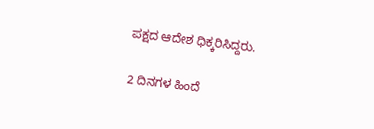ಪಕ್ಷದ ಆದೇಶ ಧಿಕ್ಕರಿಸಿದ್ದರು.

2 ದಿನಗಳ ಹಿಂದೆ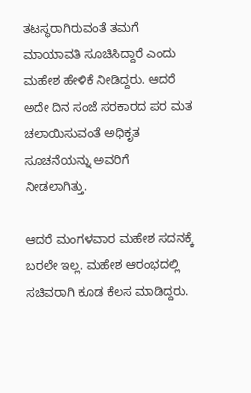ತಟಸ್ಥರಾಗಿರುವಂತೆ ತಮಗೆ ಮಾಯಾವತಿ ಸೂಚಿಸಿದ್ದಾರೆ ಎಂದು ಮಹೇಶ ಹೇಳಿಕೆ ನೀಡಿದ್ದರು. ಆದರೆ ಅದೇ ದಿನ ಸಂಜೆ ಸರಕಾರದ ಪರ ಮತ ಚಲಾಯಿಸುವಂತೆ ಅಧಿಕೃತ ಸೂಚನೆಯನ್ನು ಅವರಿಗೆ ನೀಡಲಾಗಿತ್ತು.

ಆದರೆ ಮಂಗಳವಾರ ಮಹೇಶ ಸದನಕ್ಕೆ ಬರಲೇ ಇಲ್ಲ. ಮಹೇಶ ಆರಂಭದಲ್ಲಿ ಸಚಿವರಾಗಿ ಕೂಡ ಕೆಲಸ ಮಾಡಿದ್ದರು.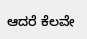ಆದರೆ ಕೆಲವೇ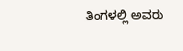ತಿಂಗಳಲ್ಲಿ ಅವರು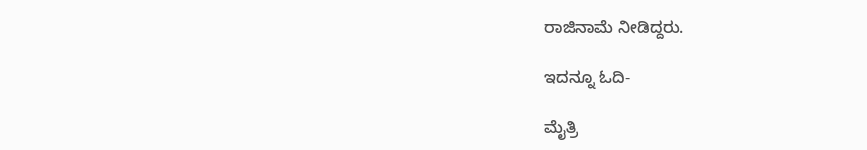ರಾಜಿನಾಮೆ ನೀಡಿದ್ದರು.

ಇದನ್ನೂ ಓದಿ-

ಮೈತ್ರಿ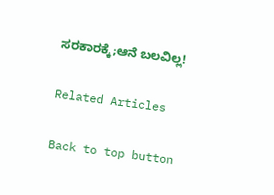ಸರಕಾರಕ್ಕೆ;ಆನೆ ಬಲವಿಲ್ಲ!

Related Articles

Back to top button